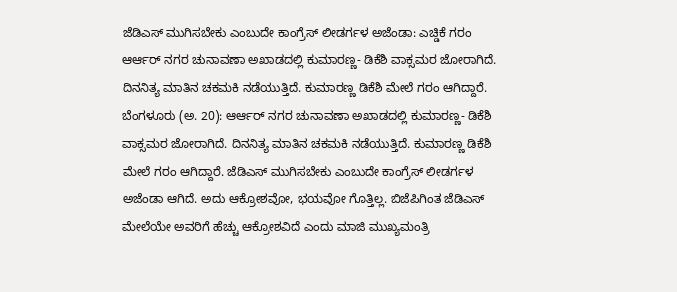ಜೆಡಿಎಸ್ ಮುಗಿಸಬೇಕು ಎಂಬುದೇ ಕಾಂಗ್ರೆಸ್ ಲೀಡರ್ಗಳ ಅಜೆಂಡಾ: ಎಚ್ಡಿಕೆ ಗರಂ
ಆರ್ಆರ್ ನಗರ ಚುನಾವಣಾ ಅಖಾಡದಲ್ಲಿ ಕುಮಾರಣ್ಣ- ಡಿಕೆಶಿ ವಾಕ್ಸಮರ ಜೋರಾಗಿದೆ. ದಿನನಿತ್ಯ ಮಾತಿನ ಚಕಮಕಿ ನಡೆಯುತ್ತಿದೆ. ಕುಮಾರಣ್ಣ ಡಿಕೆಶಿ ಮೇಲೆ ಗರಂ ಆಗಿದ್ದಾರೆ.
ಬೆಂಗಳೂರು (ಅ. 20): ಆರ್ಆರ್ ನಗರ ಚುನಾವಣಾ ಅಖಾಡದಲ್ಲಿ ಕುಮಾರಣ್ಣ- ಡಿಕೆಶಿ ವಾಕ್ಸಮರ ಜೋರಾಗಿದೆ. ದಿನನಿತ್ಯ ಮಾತಿನ ಚಕಮಕಿ ನಡೆಯುತ್ತಿದೆ. ಕುಮಾರಣ್ಣ ಡಿಕೆಶಿ ಮೇಲೆ ಗರಂ ಆಗಿದ್ದಾರೆ. ಜೆಡಿಎಸ್ ಮುಗಿಸಬೇಕು ಎಂಬುದೇ ಕಾಂಗ್ರೆಸ್ ಲೀಡರ್ಗಳ ಅಜೆಂಡಾ ಆಗಿದೆ. ಅದು ಆಕ್ರೋಶವೋ, ಭಯವೋ ಗೊತ್ತಿಲ್ಲ. ಬಿಜೆಪಿಗಿಂತ ಜೆಡಿಎಸ್ ಮೇಲೆಯೇ ಅವರಿಗೆ ಹೆಚ್ಚು ಆಕ್ರೋಶವಿದೆ ಎಂದು ಮಾಜಿ ಮುಖ್ಯಮಂತ್ರಿ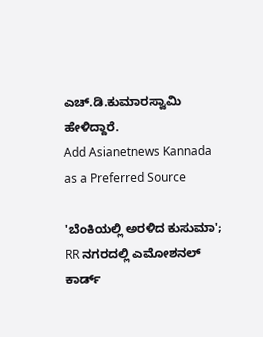ಎಚ್.ಡಿ.ಕುಮಾರಸ್ವಾಮಿ ಹೇಳಿದ್ದಾರೆ.
Add Asianetnews Kannada as a Preferred Source

'ಬೆಂಕಿಯಲ್ಲಿ ಅರಳಿದ ಕುಸುಮಾ'; RR ನಗರದಲ್ಲಿ ಎಮೋಶನಲ್ ಕಾರ್ಡ್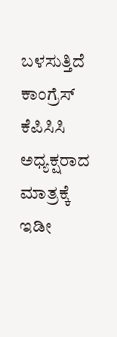ಬಳಸುತ್ತಿದೆ ಕಾಂಗ್ರೆಸ್
ಕೆಪಿಸಿಸಿ ಅಧ್ಯಕ್ಷರಾದ ಮಾತ್ರಕ್ಕೆ ಇಡೀ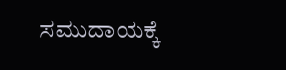ಸಮುದಾಯಕ್ಕೆ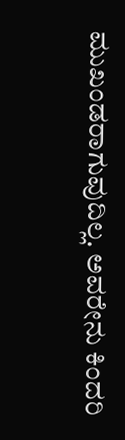ಮುಖಂಡರಾಗುವುದಿಲ್ಲ. ಅವರೇನು ಕಿಂದರಿ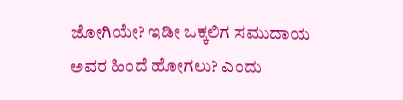ಜೋಗಿಯೇ? ಇಡೀ ಒಕ್ಕಲಿಗ ಸಮುದಾಯ ಅವರ ಹಿಂದೆ ಹೋಗಲು? ಎಂದು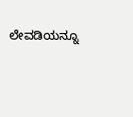ಲೇವಡಿಯನ್ನೂ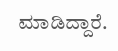ಮಾಡಿದ್ದಾರೆ.